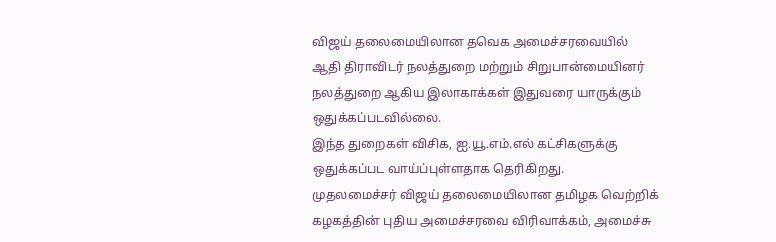விஜய் தலைமையிலான தவெக அமைச்சரவையில் ஆதி திராவிடர் நலத்துறை மற்றும் சிறுபான்மையினர் நலத்துறை ஆகிய இலாகாக்கள் இதுவரை யாருக்கும் ஒதுக்கப்படவில்லை.
இந்த துறைகள் விசிக, ஐ.யூ.எம்.எல் கட்சிகளுக்கு ஒதுக்கப்பட வாய்ப்புள்ளதாக தெரிகிறது.
முதலமைச்சர் விஜய் தலைமையிலான தமிழக வெற்றிக் கழகத்தின் புதிய அமைச்சரவை விரிவாக்கம், அமைச்சு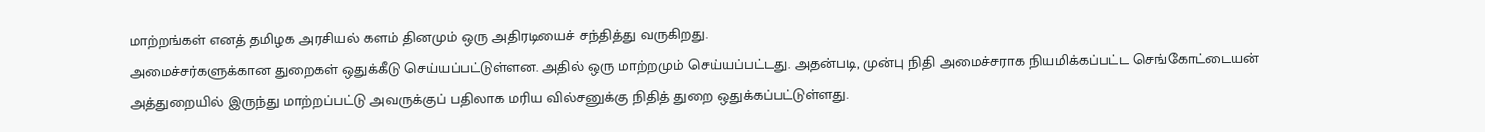மாற்றங்கள் எனத் தமிழக அரசியல் களம் தினமும் ஒரு அதிரடியைச் சந்தித்து வருகிறது.
அமைச்சர்களுக்கான துறைகள் ஒதுக்கீடு செய்யப்பட்டுள்ளன. அதில் ஒரு மாற்றமும் செய்யப்பட்டது. அதன்படி, முன்பு நிதி அமைச்சராக நியமிக்கப்பட்ட செங்கோட்டையன் அத்துறையில் இருந்து மாற்றப்பட்டு அவருக்குப் பதிலாக மரிய வில்சனுக்கு நிதித் துறை ஒதுக்கப்பட்டுள்ளது.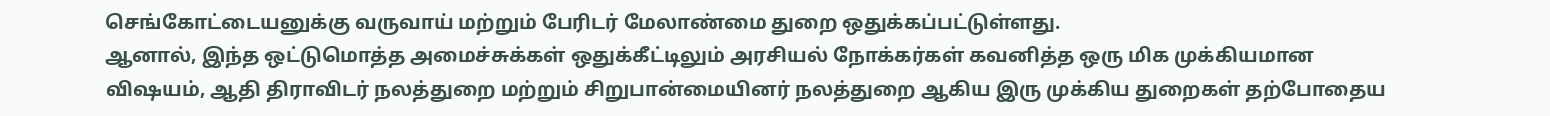செங்கோட்டையனுக்கு வருவாய் மற்றும் பேரிடர் மேலாண்மை துறை ஒதுக்கப்பட்டுள்ளது.
ஆனால், இந்த ஒட்டுமொத்த அமைச்சுக்கள் ஒதுக்கீட்டிலும் அரசியல் நோக்கர்கள் கவனித்த ஒரு மிக முக்கியமான விஷயம், ஆதி திராவிடர் நலத்துறை மற்றும் சிறுபான்மையினர் நலத்துறை ஆகிய இரு முக்கிய துறைகள் தற்போதைய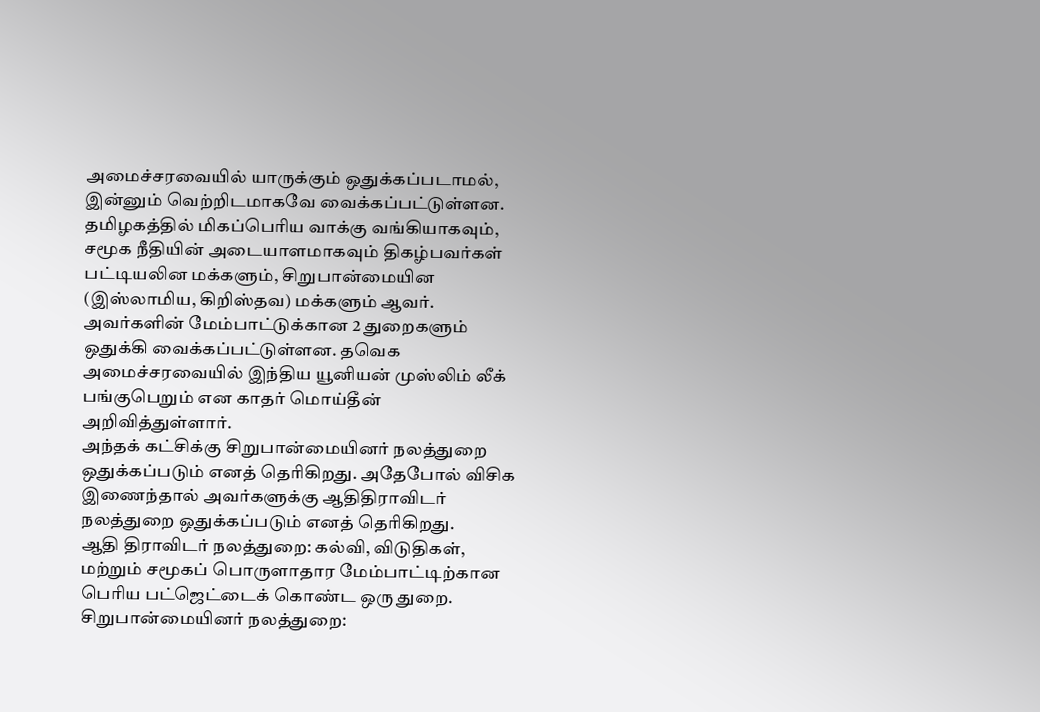அமைச்சரவையில் யாருக்கும் ஒதுக்கப்படாமல், இன்னும் வெற்றிடமாகவே வைக்கப்பட்டுள்ளன.
தமிழகத்தில் மிகப்பெரிய வாக்கு வங்கியாகவும், சமூக நீதியின் அடையாளமாகவும் திகழ்பவர்கள் பட்டியலின மக்களும், சிறுபான்மையின (இஸ்லாமிய, கிறிஸ்தவ) மக்களும் ஆவர்.
அவர்களின் மேம்பாட்டுக்கான 2 துறைகளும் ஒதுக்கி வைக்கப்பட்டுள்ளன. தவெக அமைச்சரவையில் இந்திய யூனியன் முஸ்லிம் லீக் பங்குபெறும் என காதர் மொய்தீன் அறிவித்துள்ளார்.
அந்தக் கட்சிக்கு சிறுபான்மையினர் நலத்துறை ஒதுக்கப்படும் எனத் தெரிகிறது. அதேபோல் விசிக இணைந்தால் அவர்களுக்கு ஆதிதிராவிடர் நலத்துறை ஒதுக்கப்படும் எனத் தெரிகிறது.
ஆதி திராவிடர் நலத்துறை: கல்வி, விடுதிகள், மற்றும் சமூகப் பொருளாதார மேம்பாட்டிற்கான பெரிய பட்ஜெட்டைக் கொண்ட ஒரு துறை.
சிறுபான்மையினர் நலத்துறை: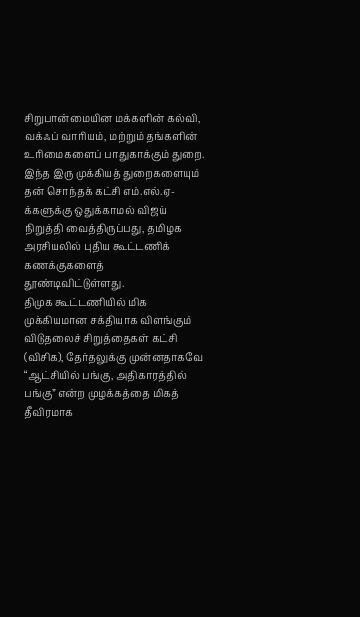சிறுபான்மையின மக்களின் கல்வி, வக்ஃப் வாரியம், மற்றும் தங்களின் உரிமைகளைப் பாதுகாக்கும் துறை. இந்த இரு முக்கியத் துறைகளையும் தன் சொந்தக் கட்சி எம்.எல்.ஏ-க்களுக்கு ஒதுக்காமல் விஜய் நிறுத்தி வைத்திருப்பது, தமிழக அரசியலில் புதிய கூட்டணிக் கணக்குகளைத் தூண்டிவிட்டுள்ளது.
திமுக கூட்டணியில் மிக முக்கியமான சக்தியாக விளங்கும் விடுதலைச் சிறுத்தைகள் கட்சி (விசிக), தேர்தலுக்கு முன்னதாகவே “ஆட்சியில் பங்கு, அதிகாரத்தில் பங்கு” என்ற முழக்கத்தை மிகத் தீவிரமாக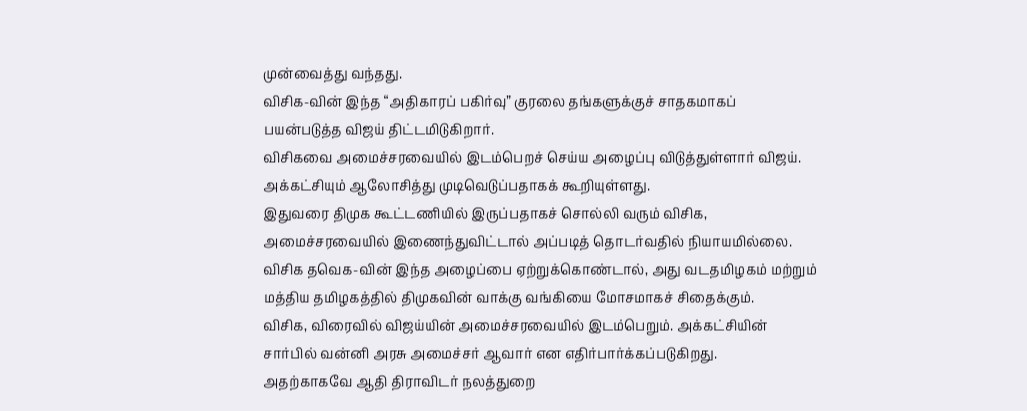முன்வைத்து வந்தது.
விசிக-வின் இந்த “அதிகாரப் பகிர்வு” குரலை தங்களுக்குச் சாதகமாகப் பயன்படுத்த விஜய் திட்டமிடுகிறார்.
விசிகவை அமைச்சரவையில் இடம்பெறச் செய்ய அழைப்பு விடுத்துள்ளார் விஜய். அக்கட்சியும் ஆலோசித்து முடிவெடுப்பதாகக் கூறியுள்ளது.
இதுவரை திமுக கூட்டணியில் இருப்பதாகச் சொல்லி வரும் விசிக, அமைச்சரவையில் இணைந்துவிட்டால் அப்படித் தொடர்வதில் நியாயமில்லை.
விசிக தவெக-வின் இந்த அழைப்பை ஏற்றுக்கொண்டால், அது வடதமிழகம் மற்றும் மத்திய தமிழகத்தில் திமுகவின் வாக்கு வங்கியை மோசமாகச் சிதைக்கும்.
விசிக, விரைவில் விஜய்யின் அமைச்சரவையில் இடம்பெறும். அக்கட்சியின் சார்பில் வன்னி அரசு அமைச்சர் ஆவார் என எதிர்பார்க்கப்படுகிறது.
அதற்காகவே ஆதி திராவிடர் நலத்துறை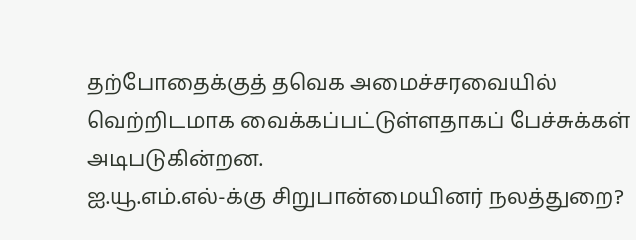தற்போதைக்குத் தவெக அமைச்சரவையில் வெற்றிடமாக வைக்கப்பட்டுள்ளதாகப் பேச்சுக்கள் அடிபடுகின்றன.
ஐ.யூ.எம்.எல்-க்கு சிறுபான்மையினர் நலத்துறை?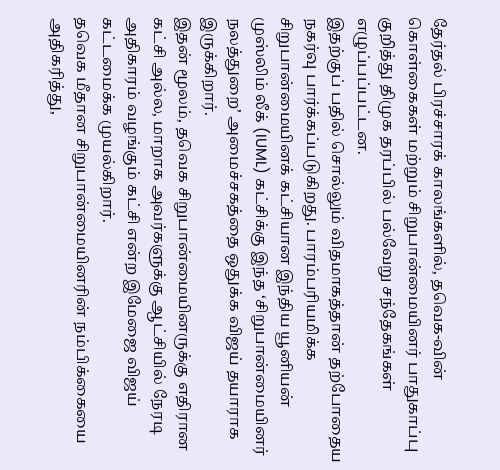தேர்தல் பிரச்சாரக் காலங்களில், தவெக-வின் கொள்கைகள் மற்றும் சிறுபான்மையினர் பாதுகாப்பு குறித்து திமுக தரப்பில் பல்வேறு சந்தேகங்கள் எழுப்பப்பட்டன.
இதற்குப் பதில் சொல்லும் விதமாகத்தான் தற்போதைய நகர்வு பார்க்கப்படுகிறது. பாரம்பரியமிக்க சிறுபான்மையினக் கட்சியான இந்திய யூனியன் முஸ்லிம் லீக் (IUML) கட்சிக்கு இந்த ‘சிறுபான்மையினர் நலத்துறை’ அமைச்சகத்தை ஒதுக்க விஜய் தயாராக இருக்கிறார்.
இதன் மூலம், தவெக சிறுபான்மையினருக்கு எதிரான கட்சி அல்ல, மாறாக அவர்களுக்கு ஆட்சியில் நேரடி அதிகாரம் வழங்கும் கட்சி என்ற இமேஜை விஜய் கட்டமைக்க முயல்கிறார்.
தவெக மீதான சிறுபான்மையினரின் நம்பிக்கையை அதிகரித்து,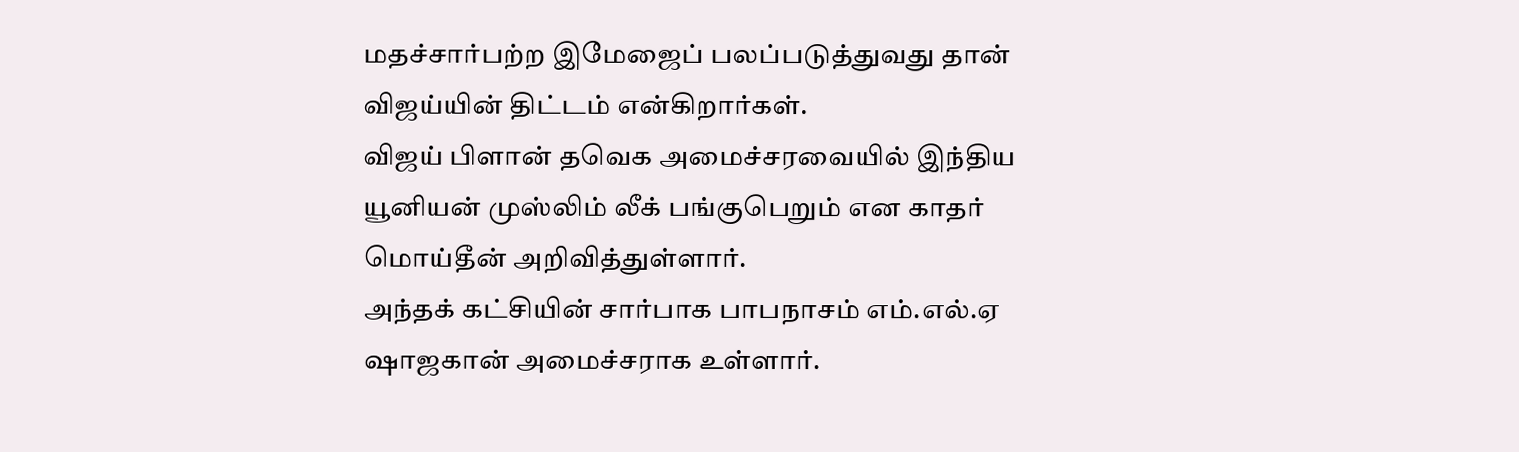மதச்சார்பற்ற இமேஜைப் பலப்படுத்துவது தான் விஜய்யின் திட்டம் என்கிறார்கள்.
விஜய் பிளான் தவெக அமைச்சரவையில் இந்திய யூனியன் முஸ்லிம் லீக் பங்குபெறும் என காதர் மொய்தீன் அறிவித்துள்ளார்.
அந்தக் கட்சியின் சார்பாக பாபநாசம் எம்.எல்.ஏ ஷாஜகான் அமைச்சராக உள்ளார்.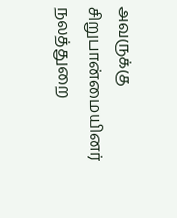அவருக்கு சிறுபான்மையினர் நலத்துறை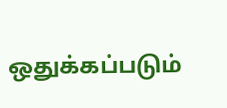ஒதுக்கப்படும்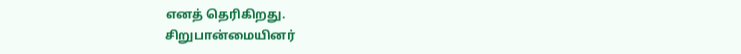எனத் தெரிகிறது.
சிறுபான்மையினர்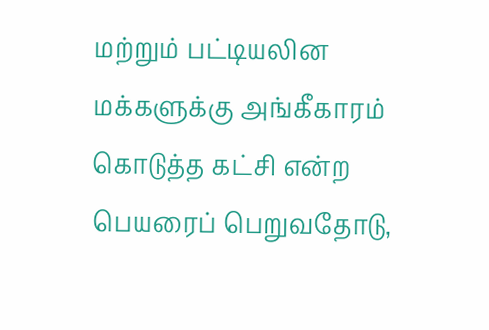மற்றும் பட்டியலின மக்களுக்கு அங்கீகாரம் கொடுத்த கட்சி என்ற பெயரைப் பெறுவதோடு,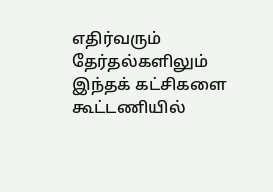எதிர்வரும் தேர்தல்களிலும் இந்தக் கட்சிகளை கூட்டணியில்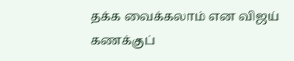தக்க வைக்கலாம் என விஜய் கணக்குப்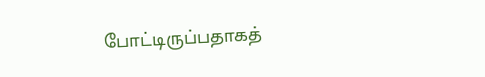போட்டிருப்பதாகத்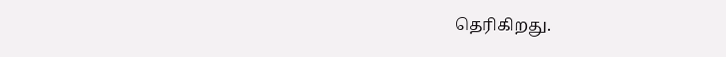தெரிகிறது.